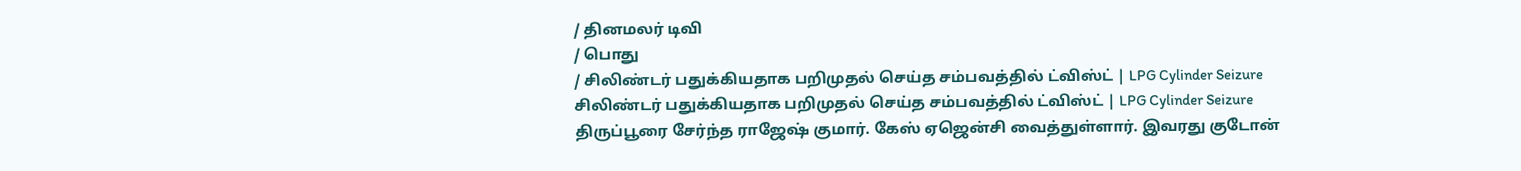/ தினமலர் டிவி
/ பொது
/ சிலிண்டர் பதுக்கியதாக பறிமுதல் செய்த சம்பவத்தில் ட்விஸ்ட் | LPG Cylinder Seizure
சிலிண்டர் பதுக்கியதாக பறிமுதல் செய்த சம்பவத்தில் ட்விஸ்ட் | LPG Cylinder Seizure
திருப்பூரை சேர்ந்த ராஜேஷ் குமார். கேஸ் ஏஜென்சி வைத்துள்ளார். இவரது குடோன்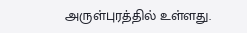அருள்புரத்தில் உள்ளது.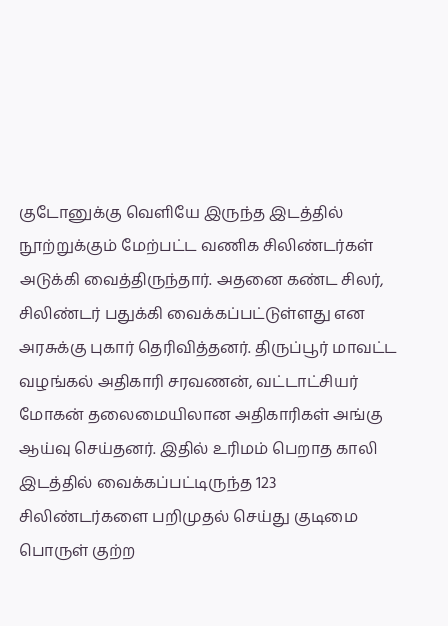குடோனுக்கு வெளியே இருந்த இடத்தில் நூற்றுக்கும் மேற்பட்ட வணிக சிலிண்டர்கள் அடுக்கி வைத்திருந்தார். அதனை கண்ட சிலர், சிலிண்டர் பதுக்கி வைக்கப்பட்டுள்ளது என அரசுக்கு புகார் தெரிவித்தனர். திருப்பூர் மாவட்ட வழங்கல் அதிகாரி சரவணன், வட்டாட்சியர் மோகன் தலைமையிலான அதிகாரிகள் அங்கு ஆய்வு செய்தனர். இதில் உரிமம் பெறாத காலி இடத்தில் வைக்கப்பட்டிருந்த 123 சிலிண்டர்களை பறிமுதல் செய்து குடிமை பொருள் குற்ற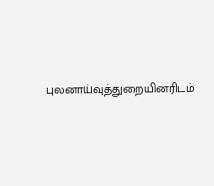புலனாய்வுத்துறையினரிடம்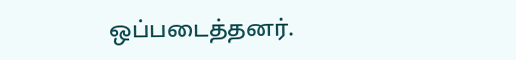ஒப்படைத்தனர்.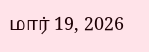மார் 19, 2026